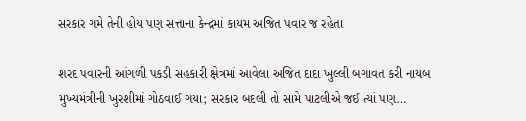સરકાર ગમે તેની હોય પણ સત્તાના કેન્દ્રમાં કાયમ અજિત પવાર જ રહેતા

શરદ પવારની આંગળી પકડી સહકારી ક્ષેત્રમાં આવેલા અજિત દાદા ખુલ્લી બગાવત કરી નાયબ મુખ્યમંત્રીની ખુરશીમાં ગોઠવાઈ ગયા; સરકાર બદલી તો સામે પાટલીએ જઈ ત્યાં પણ…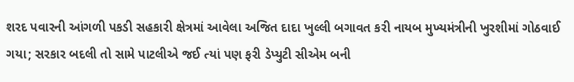શરદ પવારની આંગળી પકડી સહકારી ક્ષેત્રમાં આવેલા અજિત દાદા ખુલ્લી બગાવત કરી નાયબ મુખ્યમંત્રીની ખુરશીમાં ગોઠવાઈ ગયા; સરકાર બદલી તો સામે પાટલીએ જઈ ત્યાં પણ ફરી ડેપ્યુટી સીએમ બની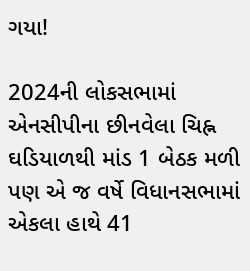ગયા!

2024ની લોકસભામાં એનસીપીના છીનવેલા ચિહ્ન ઘડિયાળથી માંડ 1 બેઠક મળી પણ એ જ વર્ષે વિધાનસભામાં એકલા હાથે 41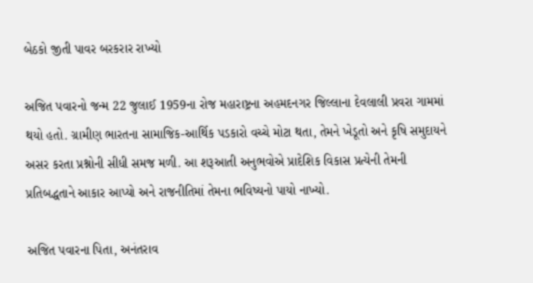બેઠકો જીતી પાવર બરકરાર રાખ્યો

અજિત પવારનો જન્મ 22 જુલાઈ 1959ના રોજ મહારાષ્ટ્રના અહમદનગર જિલ્લાના દેવલાલી પ્રવરા ગામમાં થયો હતો. ગ્રામીણ ભારતના સામાજિક-આર્થિક પડકારો વચ્ચે મોટા થતા, તેમને ખેડૂતો અને કૃષિ સમુદાયને અસર કરતા પ્રશ્નોની સીધી સમજ મળી. આ શરૂઆતી અનુભવોએ પ્રાદેશિક વિકાસ પ્રત્યેની તેમની પ્રતિબદ્ધતાને આકાર આપ્યો અને રાજનીતિમાં તેમના ભવિષ્યનો પાયો નાખ્યો.

અજિત પવારના પિતા, અનંતરાવ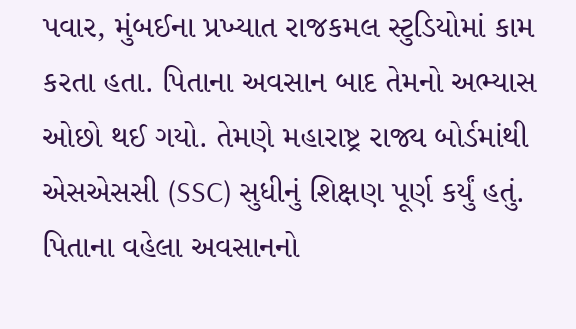પવાર, મુંબઈના પ્રખ્યાત રાજકમલ સ્ટુડિયોમાં કામ કરતા હતા. પિતાના અવસાન બાદ તેમનો અભ્યાસ ઓછો થઈ ગયો. તેમણે મહારાષ્ટ્ર રાજ્ય બોર્ડમાંથી એસએસસી (SSC) સુધીનું શિક્ષણ પૂર્ણ કર્યું હતું. પિતાના વહેલા અવસાનનો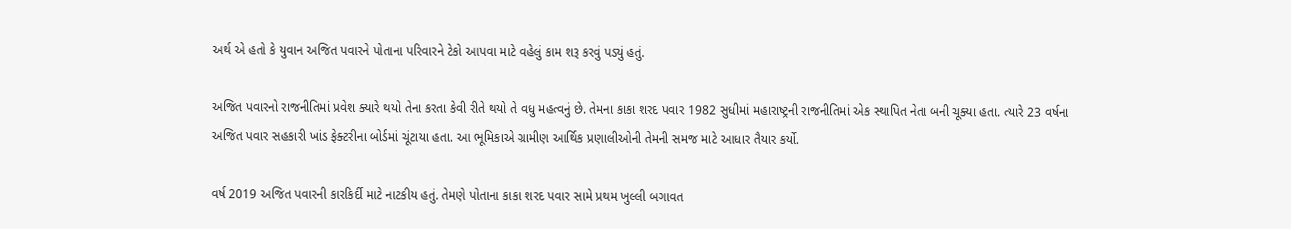અર્થ એ હતો કે યુવાન અજિત પવારને પોતાના પરિવારને ટેકો આપવા માટે વહેલું કામ શરૂ કરવું પડ્યું હતું.

અજિત પવારનો રાજનીતિમાં પ્રવેશ ક્યારે થયો તેના કરતા કેવી રીતે થયો તે વધુ મહત્વનું છે. તેમના કાકા શરદ પવાર 1982 સુધીમાં મહારાષ્ટ્રની રાજનીતિમાં એક સ્થાપિત નેતા બની ચૂક્યા હતા. ત્યારે 23 વર્ષના અજિત પવાર સહકારી ખાંડ ફેક્ટરીના બોર્ડમાં ચૂંટાયા હતા. આ ભૂમિકાએ ગ્રામીણ આર્થિક પ્રણાલીઓની તેમની સમજ માટે આધાર તૈયાર કર્યો.

વર્ષ 2019 અજિત પવારની કારકિર્દી માટે નાટકીય હતું. તેમણે પોતાના કાકા શરદ પવાર સામે પ્રથમ ખુલ્લી બગાવત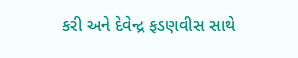કરી અને દેવેન્દ્ર ફડણવીસ સાથે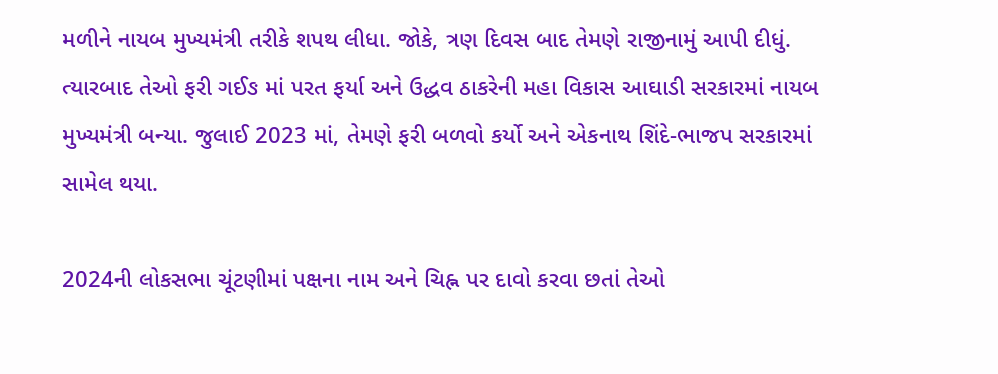મળીને નાયબ મુખ્યમંત્રી તરીકે શપથ લીધા. જોકે, ત્રણ દિવસ બાદ તેમણે રાજીનામું આપી દીધું. ત્યારબાદ તેઓ ફરી ગઈઙ માં પરત ફર્યા અને ઉદ્ધવ ઠાકરેની મહા વિકાસ આઘાડી સરકારમાં નાયબ મુખ્યમંત્રી બન્યા. જુલાઈ 2023 માં, તેમણે ફરી બળવો કર્યો અને એકનાથ શિંદે-ભાજપ સરકારમાં સામેલ થયા.

2024ની લોકસભા ચૂંટણીમાં પક્ષના નામ અને ચિહ્ન પર દાવો કરવા છતાં તેઓ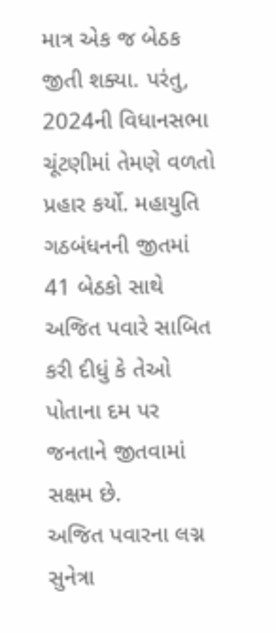માત્ર એક જ બેઠક જીતી શક્યા. પરંતુ, 2024ની વિધાનસભા ચૂંટણીમાં તેમણે વળતો પ્રહાર કર્યો. મહાયુતિ ગઠબંધનની જીતમાં 41 બેઠકો સાથે અજિત પવારે સાબિત કરી દીધું કે તેઓ પોતાના દમ પર જનતાને જીતવામાં સક્ષમ છે.
અજિત પવારના લગ્ન સુનેત્રા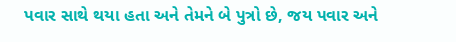પવાર સાથે થયા હતા અને તેમને બે પુત્રો છે, જય પવાર અને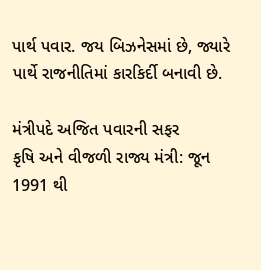પાર્થ પવાર. જય બિઝનેસમાં છે, જ્યારે પાર્થે રાજનીતિમાં કારકિર્દી બનાવી છે.

મંત્રીપદે અજિત પવારની સફર
કૃષિ અને વીજળી રાજ્ય મંત્રી: જૂન 1991 થી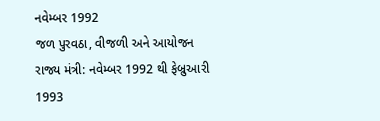નવેમ્બર 1992
જળ પુરવઠા, વીજળી અને આયોજન રાજ્ય મંત્રી: નવેમ્બર 1992 થી ફેબ્રુઆરી 1993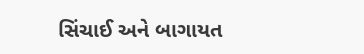સિંચાઈ અને બાગાયત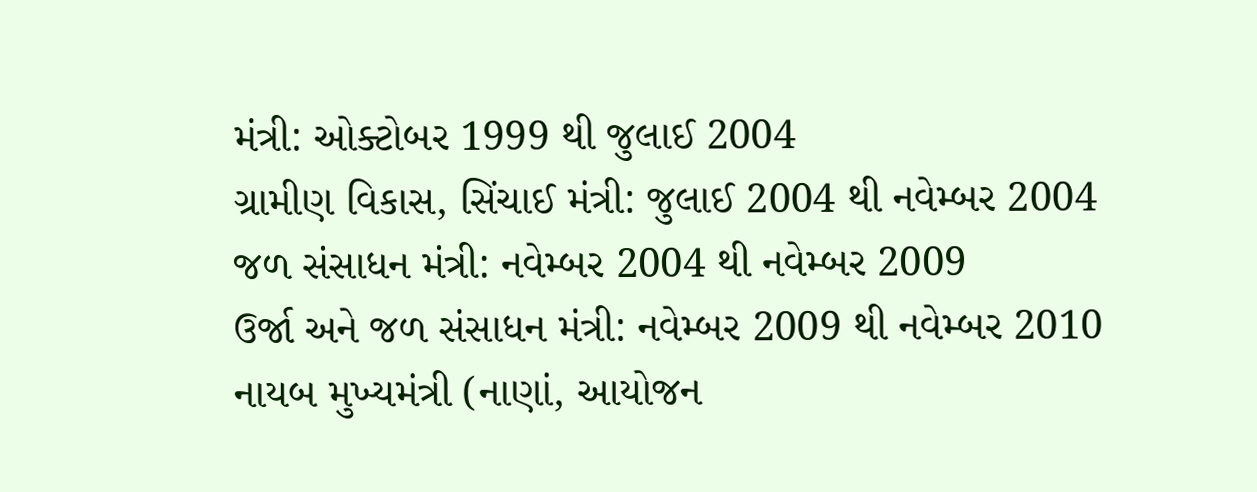મંત્રી: ઓક્ટોબર 1999 થી જુલાઈ 2004
ગ્રામીણ વિકાસ, સિંચાઈ મંત્રી: જુલાઈ 2004 થી નવેમ્બર 2004
જળ સંસાધન મંત્રી: નવેમ્બર 2004 થી નવેમ્બર 2009
ઉર્જા અને જળ સંસાધન મંત્રી: નવેમ્બર 2009 થી નવેમ્બર 2010
નાયબ મુખ્યમંત્રી (નાણાં, આયોજન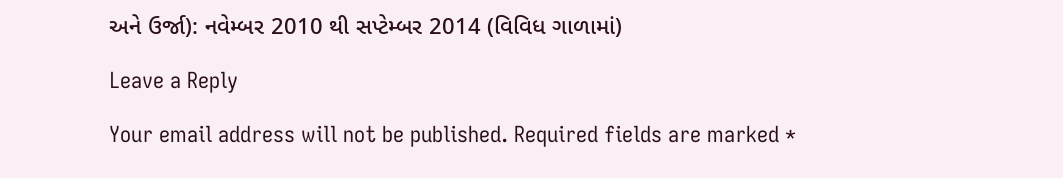અને ઉર્જા): નવેમ્બર 2010 થી સપ્ટેમ્બર 2014 (વિવિધ ગાળામાં)

Leave a Reply

Your email address will not be published. Required fields are marked *